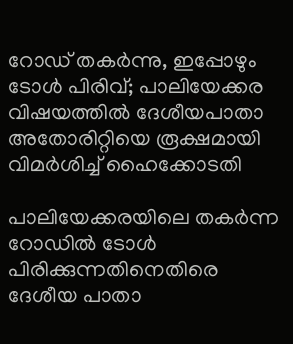റോഡ് തകർന്നു, ഇപ്പോഴും ടോൾ പിരിവ്; പാലിയേക്കര വിഷയത്തിൽ ദേശീയപാതാ അതോരിറ്റിയെ രൂക്ഷമായി വിമർശിച്ച് ഹൈക്കോടതി

പാലിയേക്കരയിലെ തകർന്ന റോഡിൽ ടോൾ പിരിക്കുന്നതിനെതിരെ ദേശീയ പാതാ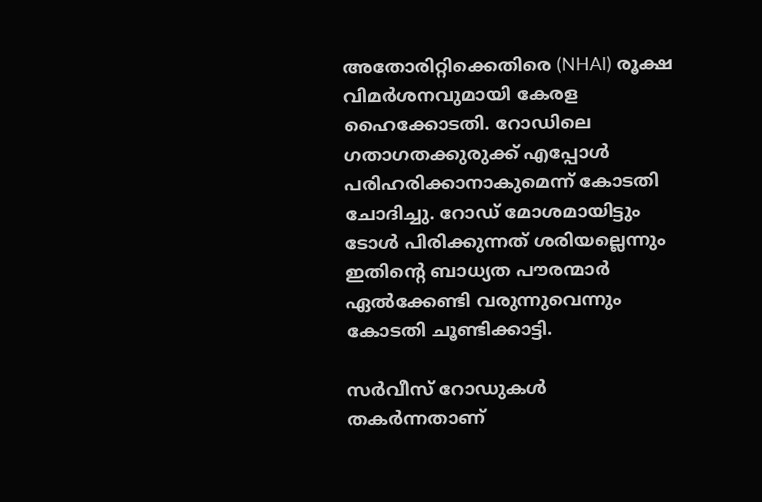അതോരിറ്റിക്കെതിരെ (NHAI) രൂക്ഷ വിമർശനവുമായി കേരള ഹൈക്കോടതി. റോഡിലെ ഗതാഗതക്കുരുക്ക് എപ്പോൾ പരിഹരിക്കാനാകുമെന്ന് കോടതി ചോദിച്ചു. റോഡ് മോശമായിട്ടും ടോൾ പിരിക്കുന്നത് ശരിയല്ലെന്നും ഇതിന്റെ ബാധ്യത പൗരന്മാർ ഏൽക്കേണ്ടി വരുന്നുവെന്നും കോടതി ചൂണ്ടിക്കാട്ടി.

സർവീസ് റോഡുകൾ തകർന്നതാണ്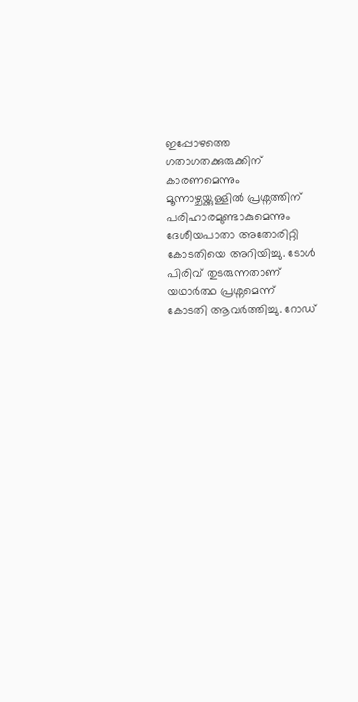ഇപ്പോഴത്തെ ഗതാഗതക്കുരുക്കിന് കാരണമെന്നും മൂന്നാഴ്ചയ്ക്കുള്ളിൽ പ്രശ്നത്തിന് പരിഹാരമുണ്ടാകുമെന്നും ദേശീയപാതാ അതോരിറ്റി കോടതിയെ അറിയിച്ചു. ടോൾ പിരിവ് തുടരുന്നതാണ് യഥാർത്ഥ പ്രശ്നമെന്ന് കോടതി ആവർത്തിച്ചു. റോഡ്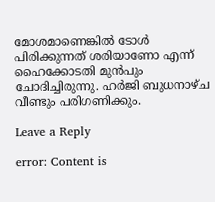മോശമാണെങ്കിൽ ടോൾ പിരിക്കുന്നത് ശരിയാണോ എന്ന് ഹൈക്കോടതി മുൻപും ചോദിച്ചിരുന്നു. ഹർജി ബുധനാഴ്ച വീണ്ടും പരിഗണിക്കും.

Leave a Reply

error: Content is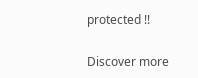protected !!

Discover more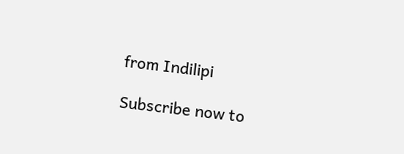from Indilipi

Subscribe now to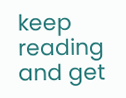keep reading and get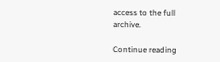access to the full archive.

Continue reading